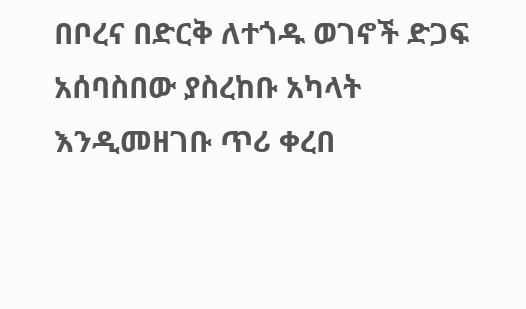በቦረና በድርቅ ለተጎዱ ወገኖች ድጋፍ አሰባስበው ያስረከቡ አካላት እንዲመዘገቡ ጥሪ ቀረበ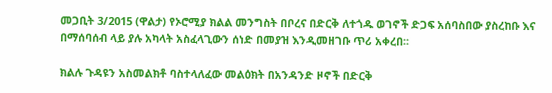መጋቢት 3/2015 (ዋልታ) የኦሮሚያ ክልል መንግስት በቦረና በድርቅ ለተጎዱ ወገኖች ድጋፍ አሰባስበው ያስረከቡ እና በማሰባሰብ ላይ ያሉ አካላት አስፈላጊውን ሰነድ በመያዝ እንዲመዘገቡ ጥሪ አቀረበ፡፡

ክልሉ ጉዳዩን አስመልክቶ ባስተላለፈው መልዕክት በአንዳንድ ዞኖች በድርቅ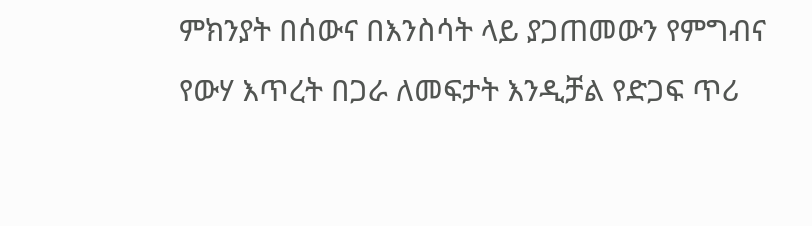ምክንያት በሰውና በእንስሳት ላይ ያጋጠመውን የምግብና የውሃ እጥረት በጋራ ለመፍታት እንዲቻል የድጋፍ ጥሪ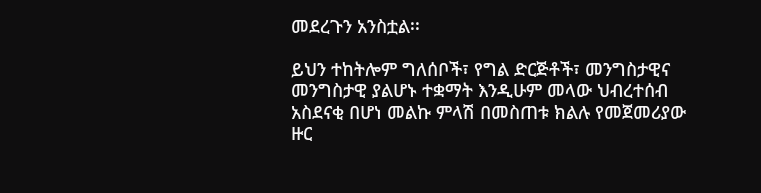መደረጉን አንስቷል፡፡

ይህን ተከትሎም ግለሰቦች፣ የግል ድርጅቶች፣ መንግስታዊና መንግስታዊ ያልሆኑ ተቋማት እንዲሁም መላው ህብረተሰብ አስደናቂ በሆነ መልኩ ምላሽ በመስጠቱ ክልሉ የመጀመሪያው ዙር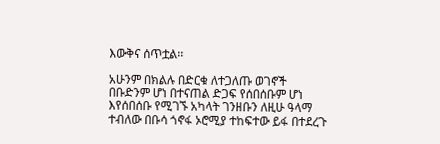እውቅና ሰጥቷል፡፡

አሁንም በክልሉ በድርቁ ለተጋለጡ ወገኖች በቡድንም ሆነ በተናጠል ድጋፍ የሰበሰቡም ሆነ እየሰበሰቡ የሚገኙ አካላት ገንዘቡን ለዚሁ ዓላማ ተብለው በቡሳ ጎኖፋ ኦሮሚያ ተከፍተው ይፋ በተደረጉ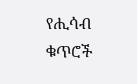የሒሳብ ቁጥሮች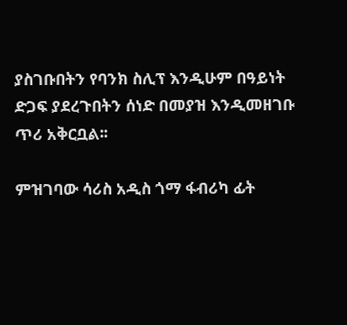ያስገቡበትን የባንክ ስሊፕ እንዲሁም በዓይነት ድጋፍ ያደረጉበትን ሰነድ በመያዝ እንዲመዘገቡ ጥሪ አቅርቧል፡፡

ምዝገባው ሳሪስ አዲስ ጎማ ፋብሪካ ፊት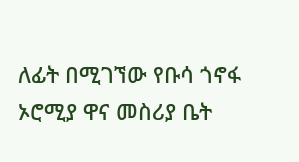ለፊት በሚገኘው የቡሳ ጎኖፋ ኦሮሚያ ዋና መስሪያ ቤት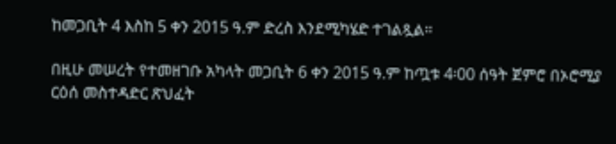ከመጋቢት 4 እስከ 5 ቀን 2015 ዓ.ም ድረስ እንደሚካሄድ ተገልጿል።

በዚሁ መሠረት የተመዘገቡ አካላት መጋቢት 6 ቀን 2015 ዓ.ም ከጧቱ 4፡00 ሰዓት ጀምሮ በኦሮሚያ ርዕሰ መስተዳድር ጽህፈት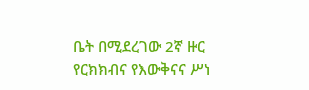ቤት በሚደረገው 2ኛ ዙር የርክክብና የእውቅናና ሥነ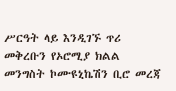ሥርዓት ላይ እንዲገኙ ጥሪ መቅረቡን የኦሮሚያ ክልል መንግስት ኮሙዩኒኬሽን ቢሮ መረጃ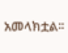አመላክቷል፡፡